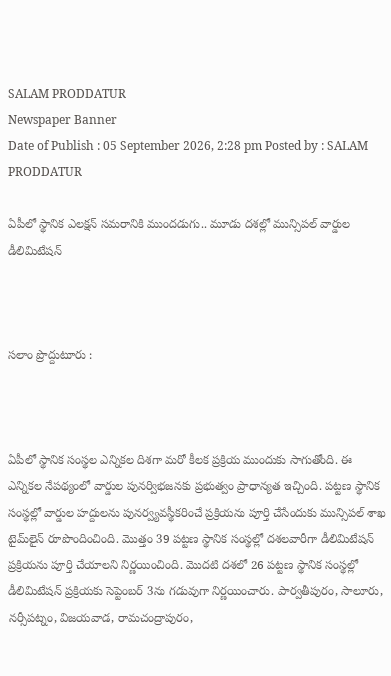SALAM PRODDATUR
Newspaper Banner
Date of Publish : 05 September 2026, 2:28 pm Posted by : SALAM PRODDATUR

ఏపీలో స్థానిక ఎలక్షన్ సమరానికి ముందడుగు.. మూడు దశల్లో మున్సిపల్ వార్డుల డీలిమిటేషన్



సలాం ప్రొద్దుటూరు :



ఏపీలో స్థానిక సంస్థల ఎన్నికల దిశగా మరో కీలక ప్రక్రియ ముందుకు సాగుతోంది. ఈ ఎన్నికల నేపథ్యంలో వార్డుల పునర్విభజనకు ప్రభుత్వం ప్రాధాన్యత ఇచ్చింది. పట్టణ స్థానిక సంస్థల్లో వార్డుల హద్దులను పునర్వ్యవస్థీకరించే ప్రక్రియను పూర్తి చేసేందుకు మున్సిపల్ శాఖ టైమ్‌లైన్ రూపొందించింది. మొత్తం 39 పట్టణ స్థానిక సంస్థల్లో దశలవారీగా డీలిమిటేషన్ ప్రక్రియను పూర్తి చేయాలని నిర్ణయించింది. మొదటి దశలో 26 పట్టణ స్థానిక సంస్థల్లో డీలిమిటేషన్ ప్రక్రియకు సెప్టెంబర్ 3ను గడువుగా నిర్ణయించారు. పార్వతీపురం, సాలూరు, నర్సీపట్నం, విజయవాడ, రామచంద్రాపురం,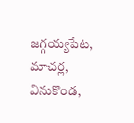జగ్గయ్యపేట, మాచర్ల, వినుకొండ,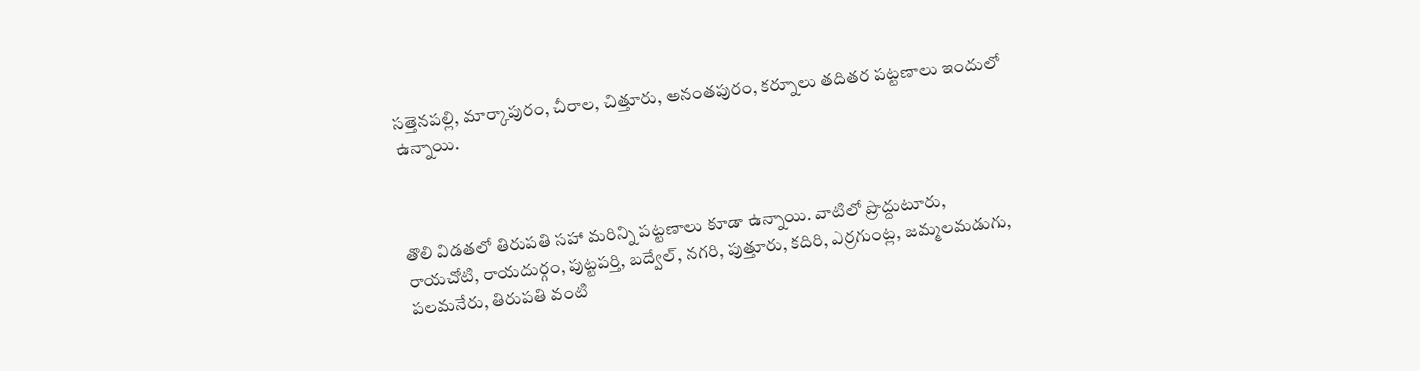సత్తెనపల్లి, మార్కాపురం, చీరాల, చిత్తూరు, అనంతపురం, కర్నూలు తదితర పట్టణాలు ఇందులో ఉన్నాయి.



తొలి విడతలో తిరుపతి సహా మరిన్ని పట్టణాలు కూడా ఉన్నాయి. వాటిలో ప్రొద్దుటూరు, రాయచోటి, రాయదుర్గం, పుట్టపర్తి, బద్వేల్, నగరి, పుత్తూరు, కదిరి, ఎర్రగుంట్ల, జమ్మలమడుగు, పలమనేరు, తిరుపతి వంటి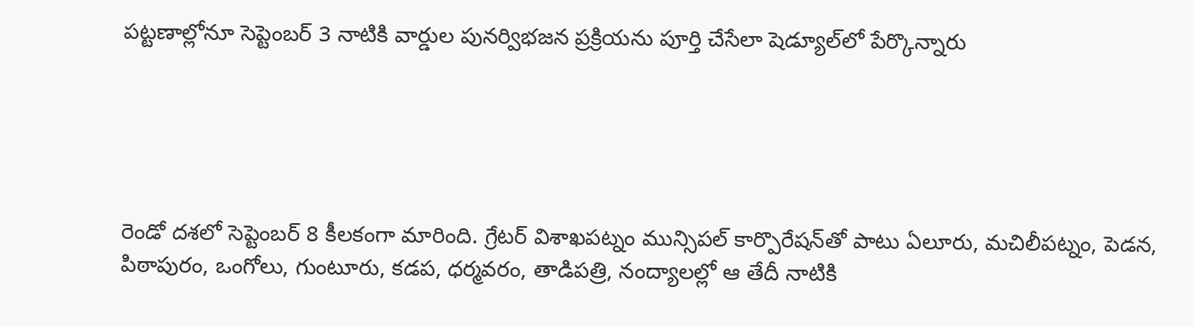పట్టణాల్లోనూ సెప్టెంబర్ 3 నాటికి వార్డుల పునర్విభజన ప్రక్రియను పూర్తి చేసేలా షెడ్యూల్‌లో పేర్కొన్నారు





రెండో దశలో సెప్టెంబర్ 8 కీలకంగా మారింది. గ్రేటర్ విశాఖపట్నం మున్సిపల్ కార్పొరేషన్‌తో పాటు ఏలూరు, మచిలీపట్నం, పెడన, పిఠాపురం, ఒంగోలు, గుంటూరు, కడప, ధర్మవరం, తాడిపత్రి, నంద్యాలల్లో ఆ తేదీ నాటికి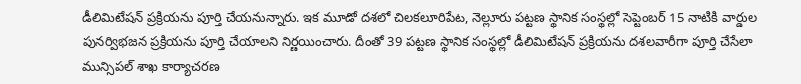డీలిమిటేషన్ ప్రక్రియను పూర్తి చేయనున్నారు. ఇక మూడో దశలో చిలకలూరిపేట, నెల్లూరు పట్టణ స్థానిక సంస్థల్లో సెప్టెంబర్ 15 నాటికి వార్డుల పునర్విభజన ప్రక్రియను పూర్తి చేయాలని నిర్ణయించారు. దీంతో 39 పట్టణ స్థానిక సంస్థల్లో డీలిమిటేషన్ ప్రక్రియను దశలవారీగా పూర్తి చేసేలా మున్సిపల్ శాఖ కార్యాచరణ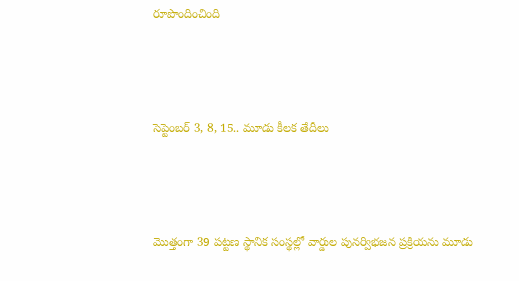రూపొందించింది



సెప్టెంబర్ 3, 8, 15.. మూడు కీలక తేదీలు



మొత్తంగా 39 పట్టణ స్థానిక సంస్థల్లో వార్డుల పునర్విభజన ప్రక్రియను మూడు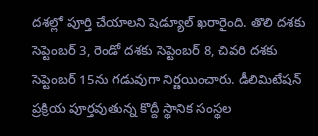దశల్లో పూర్తి చేయాలని షెడ్యూల్ ఖరారైంది. తొలి దశకు సెప్టెంబర్ 3, రెండో దశకు సెప్టెంబర్ 8, చివరి దశకు సెప్టెంబర్ 15ను గడువుగా నిర్ణయించారు. డీలిమిటేషన్ ప్రక్రియ పూర్తవుతున్న కొద్దీ స్థానిక సంస్థల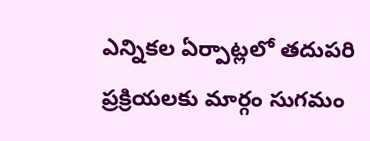ఎన్నికల ఏర్పాట్లలో తదుపరి ప్రక్రియలకు మార్గం సుగమం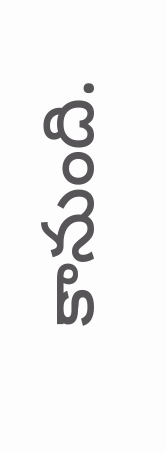కానుంది.